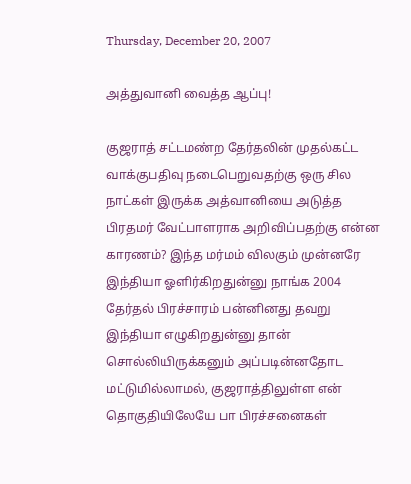Thursday, December 20, 2007

அத்துவானி வைத்த ஆப்பு!

குஜராத் சட்டமண்ற தேர்தலின் முதல்கட்ட வாக்குபதிவு நடைபெறுவதற்கு ஒரு சில நாட்கள் இருக்க அத்வானியை அடுத்த பிரதமர் வேட்பாளராக அறிவிப்பதற்கு என்ன காரணம்? இந்த மர்மம் விலகும் முன்னரே இந்தியா ஓளிர்கிறதுன்னு நாங்க 2004 தேர்தல் பிரச்சாரம் பன்னினது தவறு இந்தியா எழுகிறதுன்னு தான் சொல்லியிருக்கனும் அப்படின்னதோட மட்டுமில்லாமல், குஜராத்திலுள்ள என் தொகுதியிலேயே பா பிரச்சனைகள்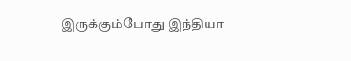இருக்கும்போது இந்தியா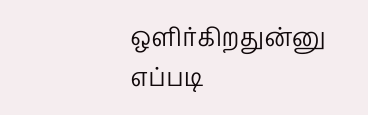ஒளிர்கிறதுன்னு எப்படி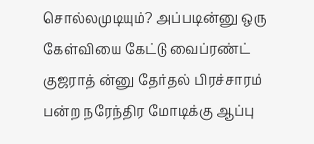சொல்லமுடியும்? அப்படின்னு ஒரு கேள்வியை கேட்டு வைப்ரண்ட் குஜராத் ன்னு தேர்தல் பிரச்சாரம் பன்ற நரேந்திர மோடிக்கு ஆப்பு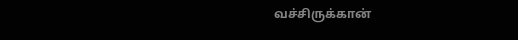வச்சிருக்கான்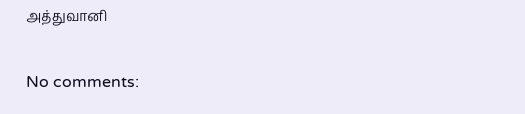அத்துவானி

No comments: